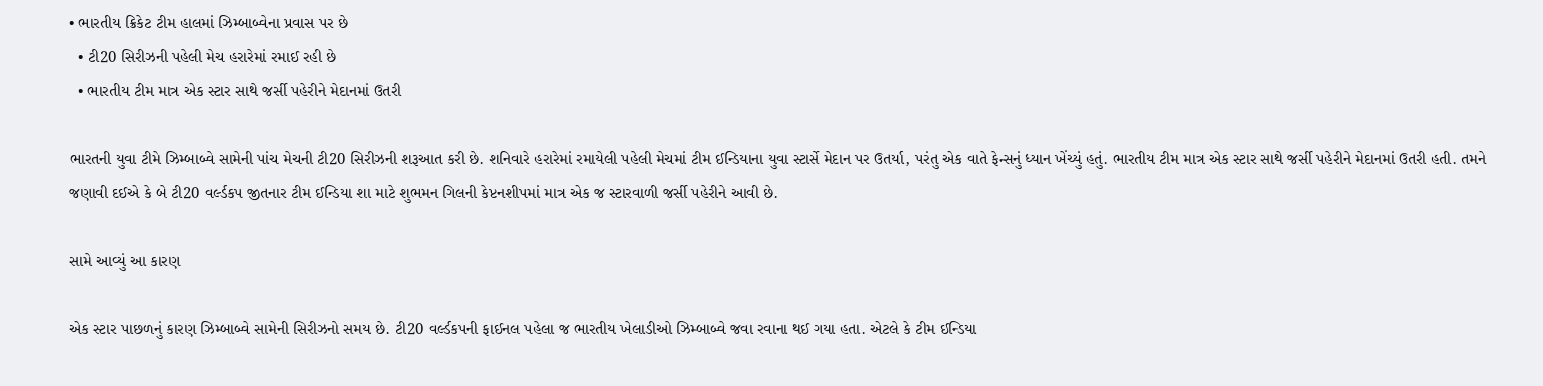• ભારતીય ક્રિકેટ ટીમ હાલમાં ઝિમ્બાબ્વેના પ્રવાસ પર છે
  • ટી20 સિરીઝની પહેલી મેચ હરારેમાં રમાઈ રહી છે
  • ભારતીય ટીમ માત્ર એક સ્ટાર સાથે જર્સી પહેરીને મેદાનમાં ઉતરી

ભારતની યુવા ટીમે ઝિમ્બાબ્વે સામેની પાંચ મેચની ટી20 સિરીઝની શરૂઆત કરી છે. શનિવારે હરારેમાં રમાયેલી પહેલી મેચમાં ટીમ ઈન્ડિયાના યુવા સ્ટાર્સે મેદાન પર ઉતર્યા, પરંતુ એક વાતે ફેન્સનું ધ્યાન ખેંચ્યું હતું. ભારતીય ટીમ માત્ર એક સ્ટાર સાથે જર્સી પહેરીને મેદાનમાં ઉતરી હતી. તમને જણાવી દઈએ કે બે ટી20 વર્લ્ડકપ જીતનાર ટીમ ઈન્ડિયા શા માટે શુભમન ગિલની કેપ્ટનશીપમાં માત્ર એક જ સ્ટારવાળી જર્સી પહેરીને આવી છે.

સામે આવ્યું આ કારણ

એક સ્ટાર પાછળનું કારણ ઝિમ્બાબ્વે સામેની સિરીઝનો સમય છે. ટી20 વર્લ્ડકપની ફાઈનલ પહેલા જ ભારતીય ખેલાડીઓ ઝિમ્બાબ્વે જવા રવાના થઈ ગયા હતા. એટલે કે ટીમ ઈન્ડિયા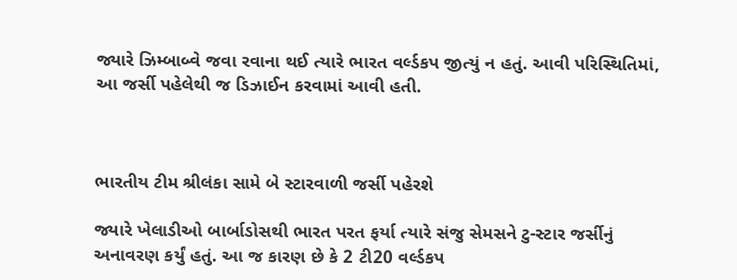જ્યારે ઝિમ્બાબ્વે જવા રવાના થઈ ત્યારે ભારત વર્લ્ડકપ જીત્યું ન હતું. આવી પરિસ્થિતિમાં, આ જર્સી પહેલેથી જ ડિઝાઈન કરવામાં આવી હતી.



ભારતીય ટીમ શ્રીલંકા સામે બે સ્ટારવાળી જર્સી પહેરશે

જ્યારે ખેલાડીઓ બાર્બાડોસથી ભારત પરત ફર્યા ત્યારે સંજુ સેમસને ટુ-સ્ટાર જર્સીનું અનાવરણ કર્યું હતું. આ જ કારણ છે કે 2 ટી20 વર્લ્ડકપ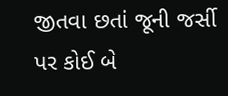જીતવા છતાં જૂની જર્સી પર કોઈ બે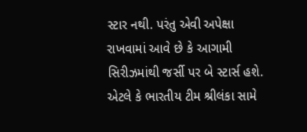સ્ટાર નથી. પરંતુ એવી અપેક્ષા રાખવામાં આવે છે કે આગામી સિરીઝમાંથી જર્સી પર બે સ્ટાર્સ હશે. એટલે કે ભારતીય ટીમ શ્રીલંકા સામે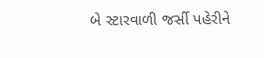બે સ્ટારવાળી જર્સી પહેરીને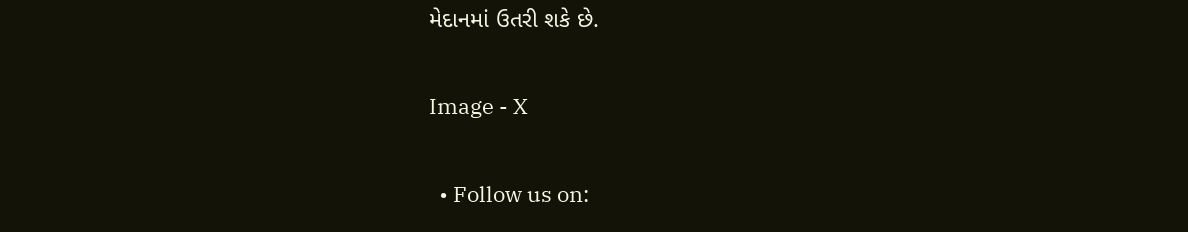મેદાનમાં ઉતરી શકે છે.

Image - X

  • Follow us on: